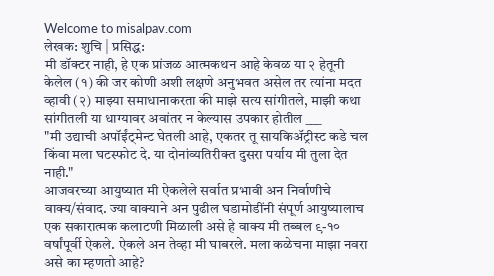Welcome to misalpav.com
लेखक: शुचि | प्रसिद्ध:
मी डॉक्टर नाही, हे एक प्रांजळ आत्मकथन आहे केवळ या २ हेतूनी केलेल (१) की जर कोणी अशी लक्षणे अनुभवत असेल तर त्यांना मदत व्हावी (२) माझ्या समाधानाकरता की माझे सत्य सांगीतले, माझी कथा सांगीतली या धाग्यावर अवांतर न केल्यास उपकार होतील ___
"मी उद्याची अपॉईंट्मेन्ट घेतली आहे, एकतर तू सायकिअ‍ॅट्रीस्ट कडे चल किंवा मला घटस्फोट दे. या दोनांव्यतिरीक्त दुसरा पर्याय मी तुला देत नाही."
आजवरच्या आयुष्यात मी ऐकलेले सर्वात प्रभावी अन निर्वाणीचे वाक्य/संवाद. ज्या वाक्याने अन पुढील घडामोडींनी संपूर्ण आयुष्यालाच एक सकारात्मक कलाटणी मिळाली असे हे वाक्य मी तब्बल ९-१० वर्षांपूर्वी ऐकले. ऐकले अन तेव्हा मी घाबरले. मला कळेचना माझा नवरा असे का म्हणतो आहे?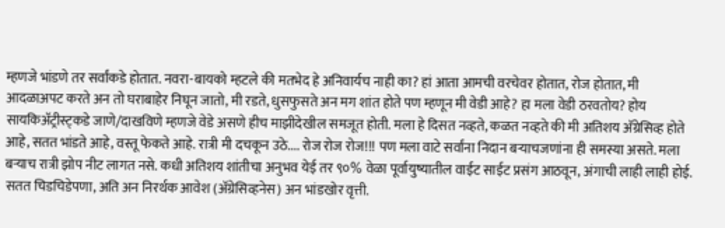म्हणजे भांडणे तर सर्वांकडे होतात. नवरा-बायको म्हटले की मतभेद हे अनिवार्यच नाही का? हां आता आमची वरचेवर होतात, रोज होतात, मी आदळाअपट करते अन तो घराबाहेर निघून जातो, मी रडते, धुसफुसते अन मग शांत होते पण म्हणून मी वेडी आहे? हा मला वेडी ठरवतोय? होय सायकिअ‍ॅट्रीस्ट्कडे जाणे/दाखविणे म्हणजे वेडे असणे हीच माझीदेखील समजूत होती. मला हे दिसत नव्हते, कळत नव्हते की मी अतिशय अ‍ॅग्रेसिव्ह होते आहे, सतत भांडते आहे, वस्तू फेकते आहे. रात्री मी दचकून उठे.... रोज रोज रोज!!! पण मला वाटे सर्वांना निदान बर्‍याचजणांना ही समस्या असते. मला बर्‍याच रात्री झोप नीट लागत नसे. कधी अतिशय शांतीचा अनुभव येई तर ९०% वेळा पूर्वायुष्यातील वाईट साईट प्रसंग आठवून, अंगाची लाही लाही होई. सतत चिडचिडेपणा, अति अन निरर्थक आवेश (अ‍ॅग्रेसिव्हनेस) अन भांडखोर वृत्ती.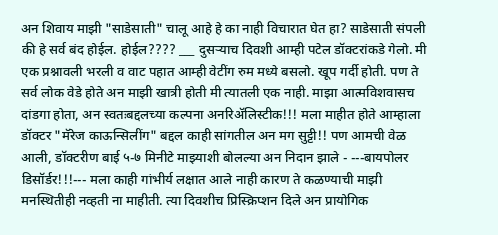अन शिवाय माझी "साडेसाती" चालू आहे हे का नाही विचारात घेत हा? साडेसाती संपली की हे सर्व बंद होईल. होईल???? ___ दुसर्‍याच दिवशी आम्ही पटेल डॉक्टरांकडे गेलो. मी एक प्रश्नावली भरली व वाट पहात आम्ही वेटींग रुम मध्ये बसलो. खूप गर्दी होती. पण ते सर्व लोक वेडे होते अन माझी खात्री होती मी त्यातली एक नाही. माझा आत्मविशवासच दांडगा होता, अन स्वतःबद्दलच्या कल्पना अनरिअ‍ॅलिस्टीक!!! मला माहीत होते आम्हाला डॉक्टर "मॅरेज काऊन्सिलींग" बद्दल काही सांगतील अन मग सुट्टी!! पण आमची वेळ आली, डॉक्टरीण बाई ५-७ मिनीटे माझ्याशी बोलल्या अन निदान झाले - ---बायपोलर डिसॉर्डर!!!--- मला काही गांभीर्य लक्षात आले नाही कारण ते कळण्याची माझी मनस्थितीही नव्हती ना माहीती. त्या दिवशीच प्रिस्क्रिप्शन दिले अन प्रायोगिक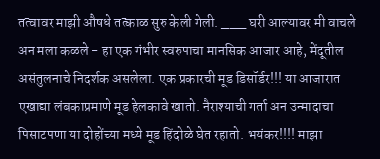तत्वावर माझी औषधे तत्काळ सुरु केली गेली. ___ घरी आल्यावर मी वाचले अन मला कळले - हा एक गंभीर स्वरुपाचा मानसिक आजार आहे, मेंदूतील असंतुलनाचे निदर्शक असलेला. एक प्रकारची मूड डिसॉर्डर!!! या आजारात एखाद्या लंबकाप्रमाणे मूड हेलकावे खातो. नैराश्याची गर्ता अन उन्मादाचा पिसाटपणा या दोहोंच्या मध्ये मूड हिंदोळे घेत रहातो. भयंकर!!!! माझा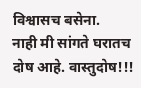विश्वासच बसेना.
नाही मी सांगते घरातच दोष आहे. वास्तुदोष!!!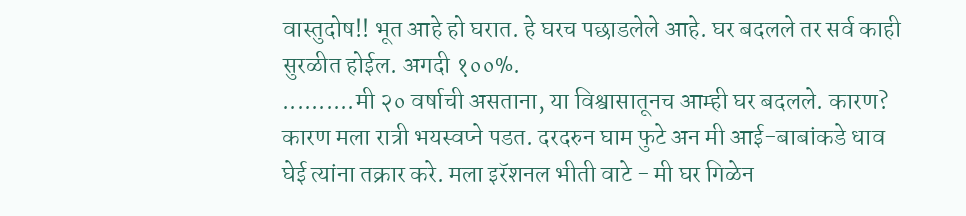वास्तुदोष!! भूत आहे हो घरात. हे घरच पछाडलेले आहे. घर बदलले तर सर्व काही सुरळीत होईल. अगदी १००%.
..........मी २० वर्षाची असताना, या विश्वासातूनच आम्ही घर बदलले. कारण? कारण मला रात्री भयस्वप्ने पडत. दरदरुन घाम फुटे अन मी आई-बाबांकडे धाव घेई त्यांना तक्रार करे. मला इरॅशनल भीती वाटे - मी घर गिळेन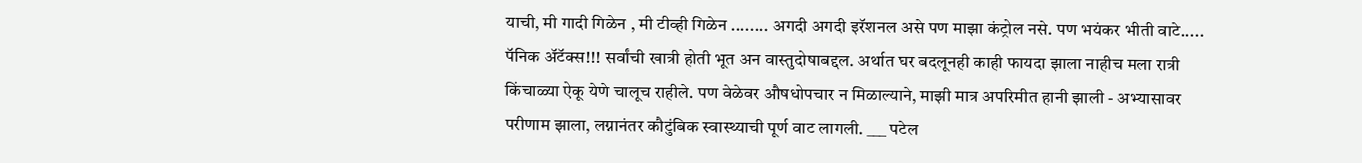याची, मी गादी गिळेन , मी टीव्ही गिळेन ........ अगदी अगदी इरॅशनल असे पण माझा कंट्रोल नसे. पण भयंकर भीती वाटे..... पॅनिक अ‍ॅटॅक्स!!! सर्वांची खात्री होती भूत अन वास्तुदोषाबद्दल. अर्थात घर बदलूनही काही फायदा झाला नाहीच मला रात्री किंचाळ्या ऐकू येणे चालूच राहीले. पण वेळेवर औषधोपचार न मिळाल्याने, माझी मात्र अपरिमीत हानी झाली - अभ्यासावर परीणाम झाला, लग्नानंतर कौटुंबिक स्वास्थ्याची पूर्ण वाट लागली. ___ पटेल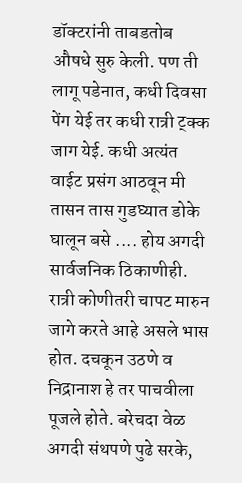डॉक्टरांनी ताबडतोब औषधे सुरु केली. पण ती लागू पडेनात, कधी दिवसा पेंग येई तर कधी रात्री ट्क्क जाग येई. कधी अत्यंत वाईट प्रसंग आठवून मी तासन तास गुडघ्यात डोके घालून बसे .... होय अगदी सार्वजनिक ठिकाणीही. रात्री कोणीतरी चापट मारुन जागे करते आहे असले भास होत. दचकून उठणे व निद्रानाश हे तर पाचवीला पूजले होते. बरेचदा वेळ अगदी संथपणे पुढे सरके,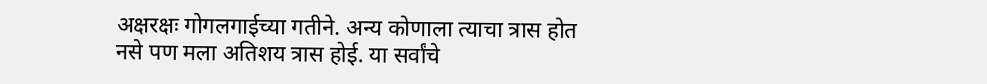अक्षरक्षः गोगलगाईच्या गतीने. अन्य कोणाला त्याचा त्रास होत नसे पण मला अतिशय त्रास होई. या सर्वांचे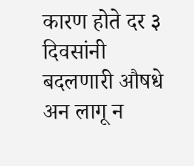कारण होते दर ३ दिवसांनी बदलणारी औषधे अन लागू न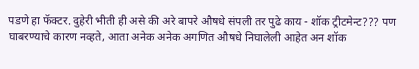पडणे हा फॅक्टर. दुहेरी भीती ही असे की अरे बापरे औषधे संपली तर पुढे काय - शॉक ट्रीटमेन्ट??? पण घाबरण्याचे कारण नव्हते, आता अनेक अनेक अगणित औषधे निघालेली आहेत अन शॉक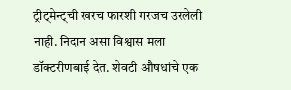ट्रीट्मेन्ट्ची खरच फारशी गरजच उरलेली नाही. निदान असा विश्वास मला डॉक्टरीणबाई देत. शेवटी औषधांचे एक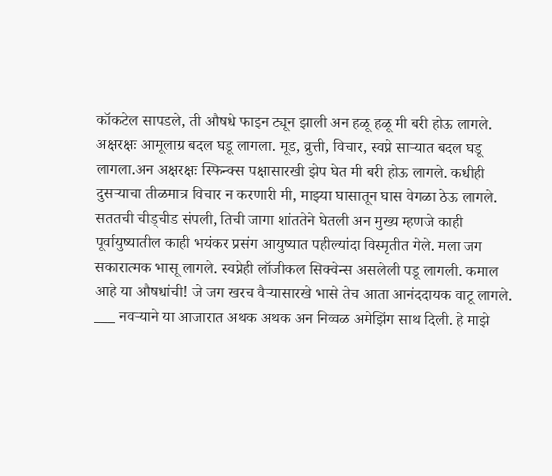कॉकटेल सापडले, ती औषधे फाइन ट्यून झाली अन हळू हळू मी बरी होऊ लागले. अक्षरक्षः आमूलाग्र बदल घडू लागला. मूड, व्रुत्ती, विचार, स्वप्ने सार्‍यात बदल घडू लागला.अन अक्षरक्षः स्फिन्क्स पक्षासारखी झेप घेत मी बरी होऊ लागले. कधीही दुसर्‍याचा तीळमात्र विचार न करणारी मी, माझ्या घासातून घास वेगळा ठेऊ लागले. सततची चीड्चीड संपली, तिची जागा शांततेने घेतली अन मुख्य म्हणजे काही पूर्वायुष्यातील काही भयंकर प्रसंग आयुष्यात पहील्यांदा विस्मृतीत गेले. मला जग सकारात्मक भासू लागले. स्वप्नेही लॉजीकल सिक्वेन्स असलेली पडू लागली. कमाल आहे या औषधांची! जे जग खरच वैर्‍यासारखे भासे तेच आता आनंददायक वाटू लागले. ___ नवर्‍याने या आजारात अथक अथक अन निव्वळ अमेझिंग साथ दिली. हे माझे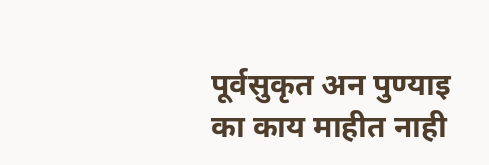पूर्वसुकृत अन पुण्याइ का काय माहीत नाही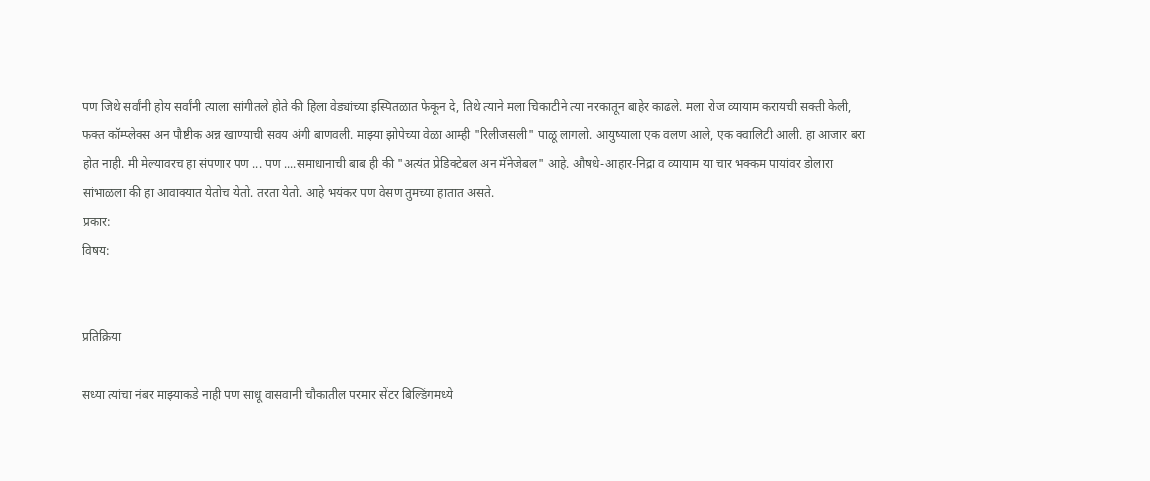पण जिथे सर्वांनी होय सर्वांनी त्याला सांगीतले होते की हिला वेड्यांच्या इस्पितळात फेकून दे, तिथे त्याने मला चिकाटीने त्या नरकातून बाहेर काढले. मला रोज व्यायाम करायची सक्ती केली, फक्त कॉम्प्लेक्स अन पौष्टीक अन्न खाण्याची सवय अंगी बाणवली. माझ्या झोपेच्या वेळा आम्ही "रिलीजसली" पाळू लागलो. आयुष्याला एक वलण आले, एक क्वालिटी आली. हा आजार बरा होत नाही. मी मेल्यावरच हा संपणार पण ... पण ....समाधानाची बाब ही की "अत्यंत प्रेडिक्टेबल अन मॅनेजेबल" आहे. औषधे-आहार-निद्रा व व्यायाम या चार भक्कम पायांवर डोलारा सांभाळला की हा आवाक्यात येतोच येतो. तरता येतो. आहे भयंकर पण वेसण तुमच्या हातात असते.
प्रकार:
विषय:


प्रतिक्रिया

सध्या त्यांचा नंबर माझ्याकडे नाही पण साधू वासवानी चौकातील परमार सेंटर बिल्डिंगमध्ये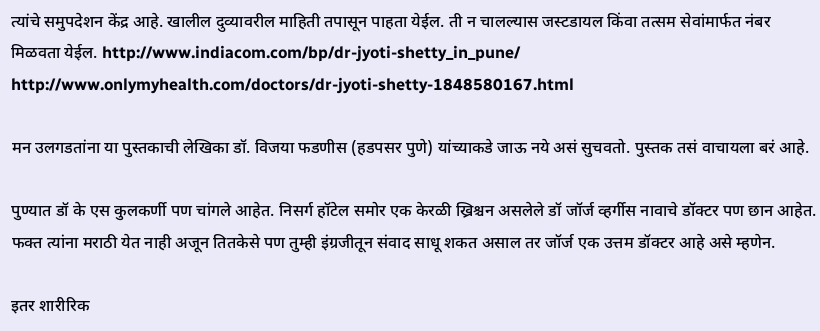त्यांचे समुपदेशन केंद्र आहे. खालील दुव्यावरील माहिती तपासून पाहता येईल. ती न चालल्यास जस्टडायल किंवा तत्सम सेवांमार्फत नंबर मिळवता येईल. http://www.indiacom.com/bp/dr-jyoti-shetty_in_pune/ http://www.onlymyhealth.com/doctors/dr-jyoti-shetty-1848580167.html

मन उलगडतांना या पुस्तकाची लेखिका डॉ. विजया फडणीस (हडपसर पुणे) यांच्याकडे जाऊ नये असं सुचवतो. पुस्तक तसं वाचायला बरं आहे.

पुण्यात डॉ के एस कुलकर्णी पण चांगले आहेत. निसर्ग हॉटेल समोर एक केरळी ख्रिश्चन असलेले डॉ जॉर्ज व्हर्गीस नावाचे डॉक्टर पण छान आहेत. फक्त त्यांना मराठी येत नाही अजून तितकेसे पण तुम्ही इंग्रजीतून संवाद साधू शकत असाल तर जॉर्ज एक उत्तम डॉक्टर आहे असे म्हणेन.

इतर शारीरिक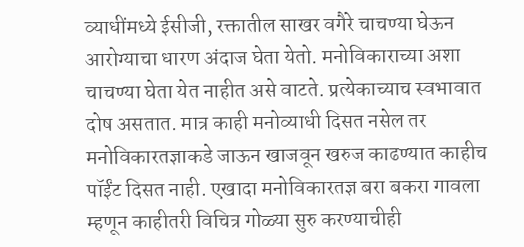व्याधींमध्ये ईसीजी, रक्तातील साखर वगैरे चाचण्या घेऊन आरोग्याचा धारण अंदाज घेता येतो. मनोविकाराच्या अशा चाचण्या घेता येत नाहीत असे वाटते. प्रत्येकाच्याच स्वभावात दोष असतात. मात्र काही मनोव्याधी दिसत नसेल तर मनोविकारतज्ञाकडे जाऊन खाजवून खरुज काढण्यात काहीच पॉईंट दिसत नाही. एखादा मनोविकारतज्ञ बरा बकरा गावला म्हणून काहीतरी विचित्र गोळ्या सुरु करण्याचीही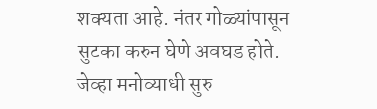शक्यता आहे. नंतर गोळ्यांपासून सुटका करुन घेणे अवघड होते. जेव्हा मनोव्याधी सुरु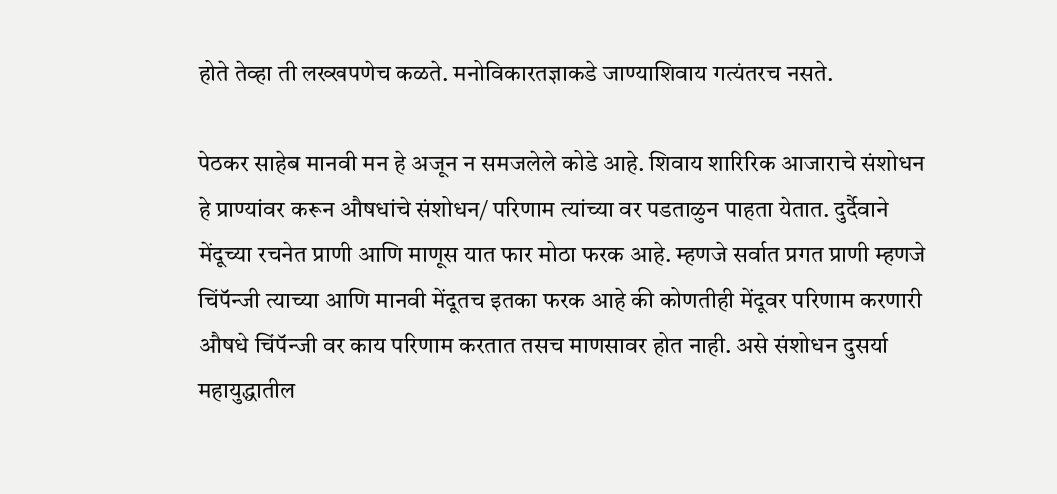होते तेव्हा ती लख्खपणेच कळते. मनोविकारतज्ञाकडे जाण्याशिवाय गत्यंतरच नसते.

पेठकर साहेब मानवी मन हे अजून न समजलेले कोडे आहे. शिवाय शारिरिक आजाराचे संशोधन हे प्राण्यांवर करून औषधांचे संशोधन/ परिणाम त्यांच्या वर पडताळुन पाहता येतात. दुर्दैवाने मेंदूच्या रचनेत प्राणी आणि माणूस यात फार मोठा फरक आहे. म्हणजे सर्वात प्रगत प्राणी म्हणजे चिंपॅन्जी त्याच्या आणि मानवी मेंदूतच इतका फरक आहे की कोणतीही मेंदूवर परिणाम करणारी औषधे चिंपॅन्जी वर काय परिणाम करतात तसच माणसावर होत नाही. असे संशोधन दुसर्या महायुद्धातील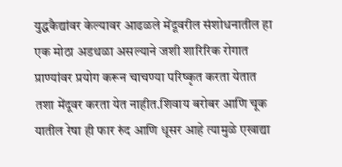युद्धकैद्यांवर केल्यावर आढळले मेंदूवरील संशोधनातील हा एक मोठा अडथळा असल्याने जशी शारिरिक रोगात प्राण्यांवर प्रयोग करून चाचण्या परिष्कृत करता येतात तशा मेंदूवर करता येत नाहीत.शिवाय बरोबर आणि चूक यातील रेषा ही फार रुंद आणि धूसर आहे त्यामुळे एखाद्या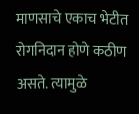माणसाचे एकाच भेटीत रोगनिदान होणे कठीण असते. त्यामुळे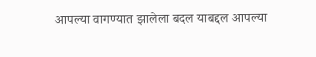आपल्या वागण्यात झालेला बदल याबद्दल आपल्या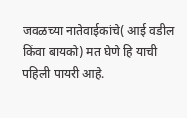जवळच्या नातेवाईकांचे( आई वडील किंवा बायको) मत घेणे हि याची पहिली पायरी आहे.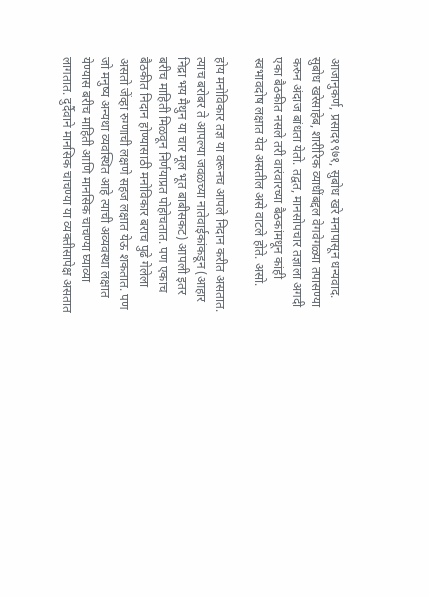आजानुकर्ण, प्रसाद१९७१, सुबोध खरे मनापासून धन्यवाद. सुबोध खरेसाहेब, शारीरिक व्याधींबद्दल वेगवेगळ्या तपासण्या करुन अंदाज बांधता येतो. तद्वत, मानसोपचार तज्ञाला अगदी एका बैठकीत नसले तरी वारंवारच्या बैठकांमधून कांही स्वभावदोष लक्षात येत असतील असे वाटले होते. असो.

होय मनोविकार तज्ञ या वरूनच आपले निदान करीत असतात. त्याच बरोबर ते आपल्या जवळच्या नातेवाईकांकडून (आहार निद्रा भय मैथुन या चार मूल भूत बाबीसकट) आपली इतर बरीच माहिती मिळवून निर्णयाप्रत पोहोचतात. पण एकाच बैठकीत निदान होण्यासाठी मनोविकार बराच पुढे गेलेला असतो जेंव्हा रुग्णाची लक्षणे सहज लक्षात येऊ शकतात. पण जो मनुष्य अन्यथा व्यवस्थित आहे त्याची अव्यवस्था लक्षात येण्यास बरीच माहिती आणि मानसिक चाचण्या घ्याव्या लागतात. दुर्दैवाने मानसिक चाचण्या या व्यक्तीसापेक्ष असतात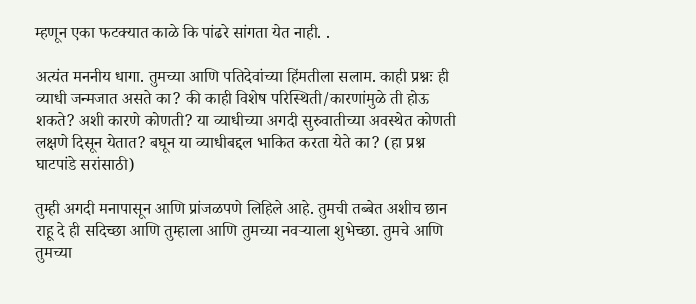म्हणून एका फटक्यात काळे कि पांढरे सांगता येत नाही. .

अत्यंत मननीय धागा. तुमच्या आणि पतिदेवांच्या हिंमतीला सलाम. काही प्रश्नः ही व्याधी जन्मजात असते का? की काही विशेष परिस्थिती/कारणांमुळे ती होऊ शकते? अशी कारणे कोणती? या व्याधीच्या अगदी सुरुवातीच्या अवस्थेत कोणती लक्षणे दिसून येतात? बघून या व्याधीबद्दल भाकित करता येते का? (हा प्रश्न घाटपांडे सरांसाठी)

तुम्ही अगदी मनापासून आणि प्रांजळपणे लिहिले आहे. तुमची तब्बेत अशीच छान राहू दे ही सदिच्छा आणि तुम्हाला आणि तुमच्या नवर्‍याला शुभेच्छा. तुमचे आणि तुमच्या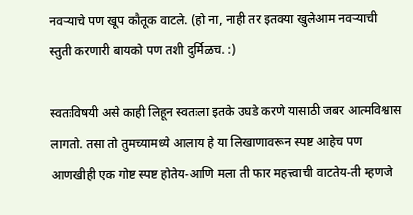नवर्‍याचे पण खूप कौतूक वाटले. (हो ना, नाही तर इतक्या खुलेआम नवर्‍याची स्तुती करणारी बायको पण तशी दुर्मिळच. :)

स्वतःविषयी असे काही लिहून स्वतःला इतके उघडे करणे यासाठी जबर आत्मविश्वास लागतो. तसा तो तुमच्यामध्ये आलाय हे या लिखाणावरून स्पष्ट आहेच पण आणखीही एक गोष्ट स्पष्ट होतेय-आणि मला ती फार महत्त्वाची वाटतेय-ती म्हणजे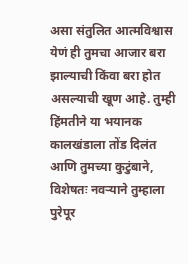असा संतुलित आत्मविश्वास येणं ही तुमचा आजार बरा झाल्याची किंवा बरा होत असल्याची खूण आहे. तुम्ही हिंमतीने या भयानक कालखंडाला तोंड दिलंत आणि तुमच्या कुटुंबाने, विशेषतः नवर्‍याने तुम्हाला पुरेपूर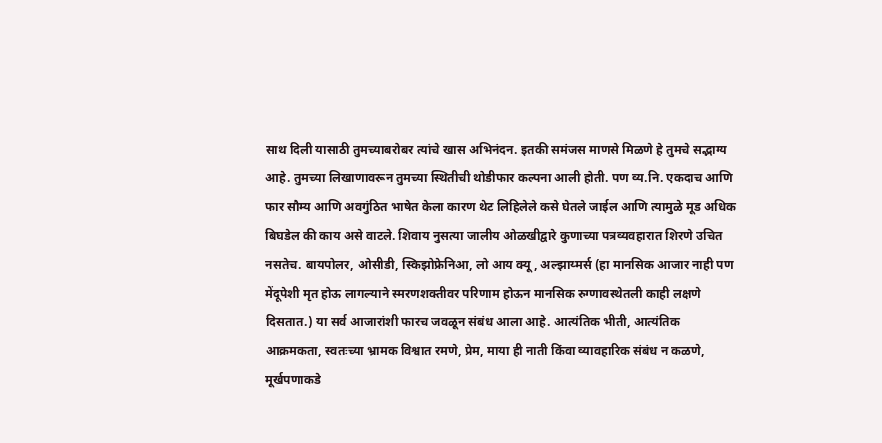साथ दिली यासाठी तुमच्याबरोबर त्यांचे खास अभिनंदन. इतकी समंजस माणसे मिळणे हे तुमचे सद्भाग्य आहे. तुमच्या लिखाणावरून तुमच्या स्थितीची थोडीफार कल्पना आली होती. पण व्य.नि. एकदाच आणि फार सौम्य आणि अवगुंठित भाषेत केला कारण थेट लिहिलेले कसे घेतले जाईल आणि त्यामुळे मूड अधिक बिघडेल की काय असे वाटले. शिवाय नुसत्या जालीय ओळखीद्वारे कुणाच्या पत्रव्यवहारात शिरणे उचित नसतेच. बायपोलर, ओसीडी, स्किझोफ्रेनिआ, लो आय क्यू, अल्झाय्मर्स (हा मानसिक आजार नाही पण मेंदूपेशी मृत होऊ लागल्याने स्मरणशक्तीवर परिणाम होऊन मानसिक रुग्णावस्थेतली काही लक्षणे दिसतात.) या सर्व आजारांशी फारच जवळून संबंध आला आहे. आत्यंतिक भीती, आत्यंतिक आक्रमकता, स्वतःच्या भ्रामक विश्वात रमणे, प्रेम, माया ही नाती किंवा व्यावहारिक संबंध न कळणे, मूर्खपणाकडे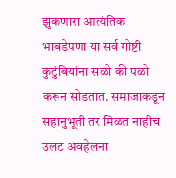झुकणारा आत्यंतिक भाबडेपणा या सर्व गोष्टी कुटुंबियांना सळो की पळो करून सोडतात. समाजाकडून सहानुभूती तर मिळत नाहीच उलट अवहेलना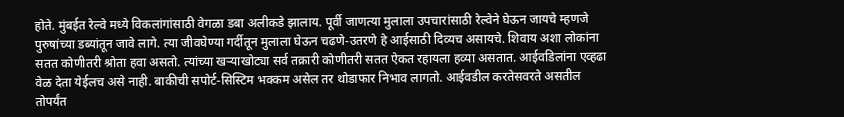होते. मुंबईत रेल्वे मध्ये विकलांगांसाठी वेगळा डबा अलीकडे झालाय. पूर्वी जाणत्या मुलाला उपचारांसाठी रेल्वेने घेऊन जायचे म्हणजे पुरुषांच्या डब्यांतून जावे लागे. त्या जीवघेण्या गर्दीतून मुलाला घेऊन चढणे-उतरणे हे आईसाठी दिव्यच असायचे. शिवाय अशा लोकांना सतत कोणीतरी श्रोता हवा असतो. त्यांच्या खर्‍याखोट्या सर्व तक्रारी कोणीतरी सतत ऐकत रहायला हव्या असतात. आईवडिलांना एव्हढा वेळ देता येईलच असे नाही. बाकीची सपोर्ट-सिस्टिम भक्कम असेल तर थोडाफार निभाव लागतो. आईवडील करतेसवरते असतील तोपर्यंत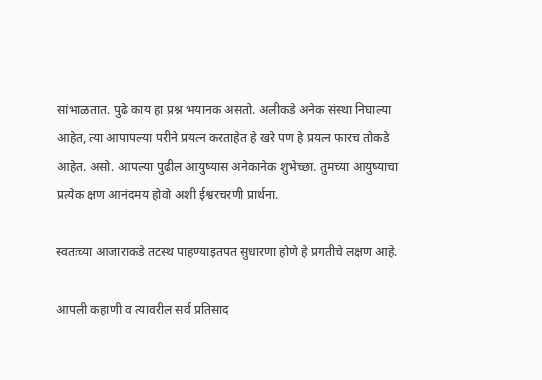सांभाळतात. पुढे काय हा प्रश्न भयानक असतो. अलीकडे अनेक संस्था निघाल्या आहेत, त्या आपापल्या परीने प्रयत्न करताहेत हे खरे पण हे प्रयत्न फारच तोकडे आहेत. असो. आपल्या पुढील आयुष्यास अनेकानेक शुभेच्छा. तुमच्या आयुष्याचा प्रत्येक क्षण आनंदमय होवो अशी ईश्वरचरणी प्रार्थना.

स्वतःच्या आजाराकडे तटस्थ पाहण्याइतपत सुधारणा होणे हे प्रगतीचे लक्षण आहे.

आपली कहाणी व त्यावरील सर्व प्रतिसाद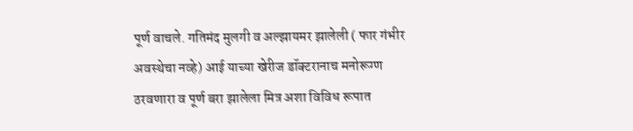पूर्ण वाचले. गतिमंद मुलगी व अल्झायमर झालेली ( फार गंभीर अवस्थेचा नव्हे) आई याच्या खेरीज डॉक्टरानाच मनोरूग्ण ठरवणारा व पूर्ण बरा झालेला मित्र अशा विविध रूपात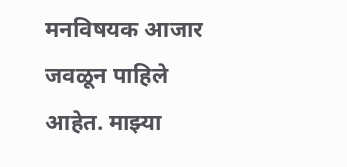मनविषयक आजार जवळून पाहिले आहेत. माझ्या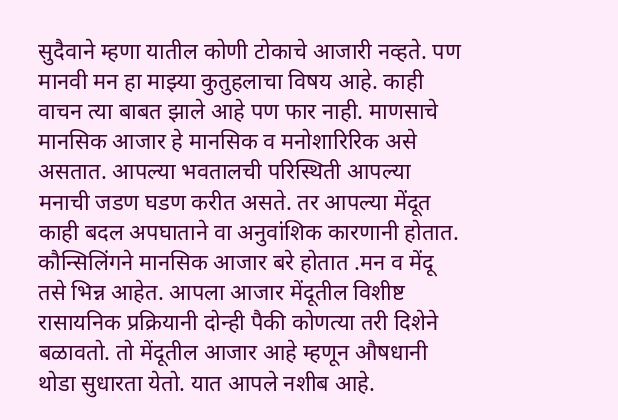सुदैवाने म्हणा यातील कोणी टोकाचे आजारी नव्हते. पण मानवी मन हा माझ्या कुतुहलाचा विषय आहे. काही वाचन त्या बाबत झाले आहे पण फार नाही. माणसाचे मानसिक आजार हे मानसिक व मनोशारिरिक असे असतात. आपल्या भवतालची परिस्थिती आपल्या मनाची जडण घडण करीत असते. तर आपल्या मेंदूत काही बदल अपघाताने वा अनुवांशिक कारणानी होतात. कौन्सिलिंगने मानसिक आजार बरे होतात .मन व मेंदू तसे भिन्न आहेत. आपला आजार मेंदूतील विशीष्ट रासायनिक प्रक्रियानी दोन्ही पैकी कोणत्या तरी दिशेने बळावतो. तो मेंदूतील आजार आहे म्हणून औषधानी थोडा सुधारता येतो. यात आपले नशीब आहे.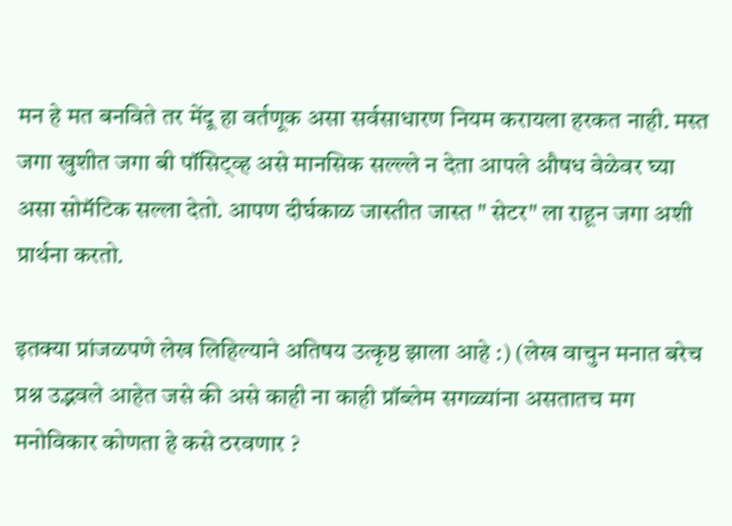मन हे मत बनविते तर मेंदू हा वर्तणूक असा सर्वसाधारण नियम करायला हरकत नाही. मस्त जगा खुशीत जगा बी पॉसिट्व्ह असे मानसिक सल्ल्ले न देता आपले औषध वेळेवर घ्या असा सोमॅटिक सल्ला देतो. आपण दीर्घकाळ जास्तीत जास्त " सेटर" ला राहून जगा अशी प्रार्थना करतो.

इतक्या प्रांजळपणे लेख लिहिल्याने अतिषय उत्कृष्ठ झाला आहे :) (लेख वाचुन मनात बरेच प्रश्न उद्भवले आहेत जसे की असे काही ना काही प्रॉब्लेम सगळ्यांना असतातच मग मनोविकार कोणता हे कसे ठरवणार ?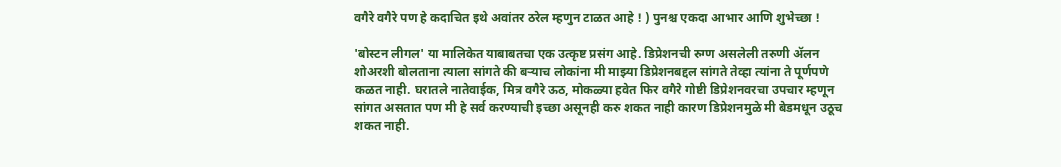वगैरे वगैरे पण हे कदाचित इथे अवांतर ठरेल म्हणुन टाळत आहे ! ) पुनश्च एकदा आभार आणि शुभेच्छा !

'बोस्टन लीगल' या मालिकेत याबाबतचा एक उत्कृष्ट प्रसंग आहे. डिप्रेशनची रुग्ण असलेली तरुणी ॲलन शोअरशी बोलताना त्याला सांगते की बऱ्याच लोकांना मी माझ्या डिप्रेशनबद्दल सांगते तेव्हा त्यांना ते पूर्णपणे कळत नाही. घरातले नातेवाईक, मित्र वगैरे ऊठ, मोकळ्या हवेत फिर वगैरे गोष्टी डिप्रेशनवरचा उपचार म्हणून सांगत असतात पण मी हे सर्व करण्याची इच्छा असूनही करु शकत नाही कारण डिप्रेशनमुळे मी बेडमधून उठूच शकत नाही.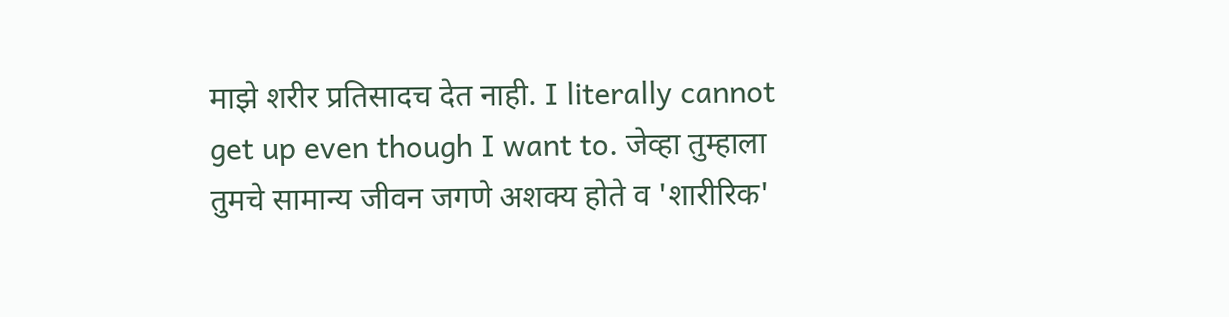माझे शरीर प्रतिसादच देत नाही. I literally cannot get up even though I want to. जेव्हा तुम्हाला तुमचे सामान्य जीवन जगणे अशक्य होते व 'शारीरिक'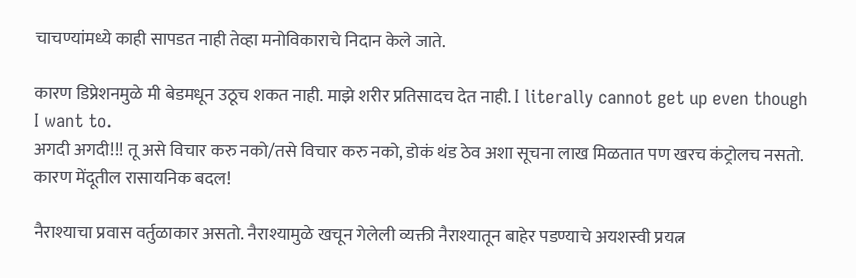चाचण्यांमध्ये काही सापडत नाही तेव्हा मनोविकाराचे निदान केले जाते.

कारण डिप्रेशनमुळे मी बेडमधून उठूच शकत नाही. माझे शरीर प्रतिसादच देत नाही. I literally cannot get up even though I want to.
अगदी अगदी!!! तू असे विचार करु नको/तसे विचार करु नको, डोकं थंड ठेव अशा सूचना लाख मिळतात पण खरच कंट्रोलच नसतो. कारण मेंदूतील रासायनिक बदल!

नैराश्याचा प्रवास वर्तुळाकार असतो. नैराश्यामुळे खचून गेलेली व्यक्ती नैराश्यातून बाहेर पडण्याचे अयशस्वी प्रयत्न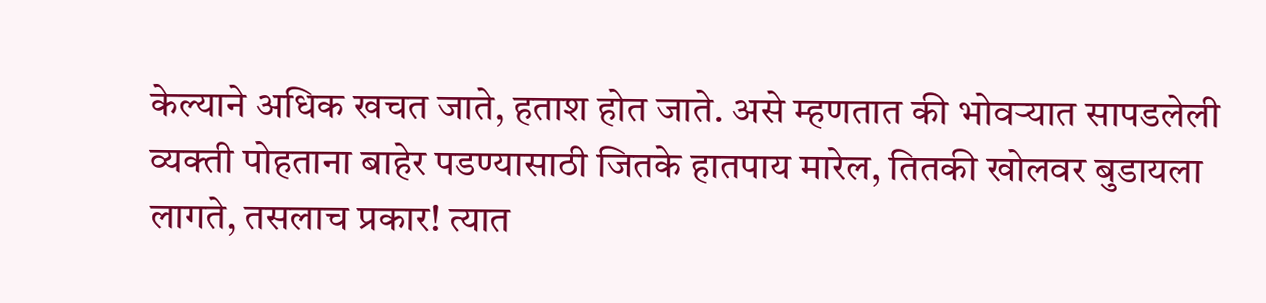केल्याने अधिक खचत जाते, हताश होत जाते. असे म्हणतात की भोवर्‍यात सापडलेली व्यक्ती पोहताना बाहेर पडण्यासाठी जितके हातपाय मारेल, तितकी खोलवर बुडायला लागते, तसलाच प्रकार! त्यात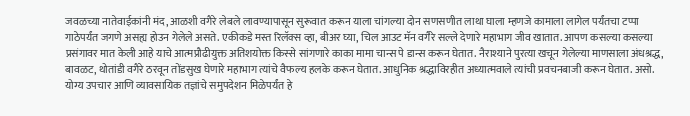जवळच्या नातेवाईकांनी मंद, आळशी वगैरे लेबले लावण्यापासून सुरूवात करून याला चांगल्या दोन सणसणीत लाथा घाला म्हणजे कामाला लागेल पर्यंतचा टप्पा गाठेपर्यंत जगणे असह्य होउन गेलेले असते. एकीकडे मस्त रिलॅक्स व्हा, बीअर घ्या, चिल आउट मॅन वगैरे सल्ले देणारे महाभाग जीव खातात. आपण कसल्या कसल्या प्रसंगावर मात केली आहे याचे आत्मप्रौढीयुक्त अतिशयोक्त किस्से सांगणारे काका मामा चान्स पे डान्स करून घेतात. नैराश्याने पुरत्या खचून गेलेल्या माणसाला अंधश्रद्ध, बावळट, थोतांडी वगैरे ठरवून तोंडसुख घेणारे महाभाग त्यांचे वैफल्य हलके करून घेतात. आधुनिक श्रद्धाविरहीत अध्यात्मवाले त्यांची प्रवचनबाजी करून घेतात. असो. योग्य उपचार आणि व्यावसायिक तज्ञांचे समुपदेशन मिळेपर्यंत हे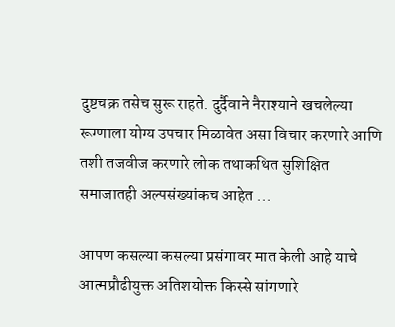दुष्टचक्र तसेच सुरू राहते. दुर्दैवाने नैराश्याने खचलेल्या रूग्णाला योग्य उपचार मिळावेत असा विचार करणारे आणि तशी तजवीज करणारे लोक तथाकथित सुशिक्षित समाजातही अल्पसंख्यांकच आहेत ...

आपण कसल्या कसल्या प्रसंगावर मात केली आहे याचे आत्मप्रौढीयुक्त अतिशयोक्त किस्से सांगणारे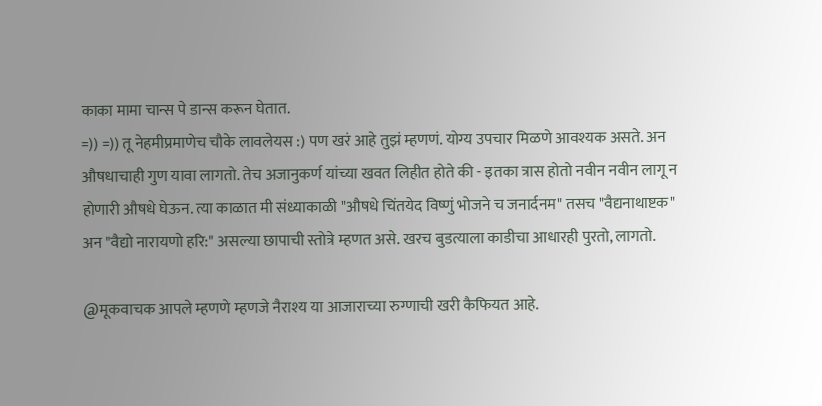काका मामा चान्स पे डान्स करून घेतात.
=)) =)) तू नेहमीप्रमाणेच चौके लावलेयस :) पण खरं आहे तुझं म्हणणं. योग्य उपचार मिळणे आवश्यक असते. अन औषधाचाही गुण यावा लागतो. तेच अजानुकर्ण यांच्या खवत लिहीत होते की - इतका त्रास होतो नवीन नवीन लागू न होणारी औषधे घेऊन. त्या काळात मी संध्याकाळी "औषधे चिंतयेद विष्णुं भोजने च जनार्दनम" तसच "वैद्यनाथाष्टक" अन "वैद्यो नारायणो हरि:" असल्या छापाची स्तोत्रे म्हणत असे. खरच बुडत्याला काडीचा आधारही पुरतो, लागतो.

@मूकवाचक आपले म्हणणे म्हणजे नैराश्य या आजाराच्या रुग्णाची खरी कैफियत आहे.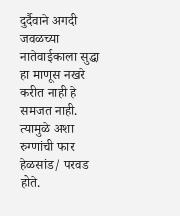दुर्दैवाने अगदी जवळच्या नातेवाईकाला सुद्धा हा माणूस नखरे करीत नाही हे समजत नाही. त्यामुळे अशा रुग्णांची फार हेळसांड/ परवड होते.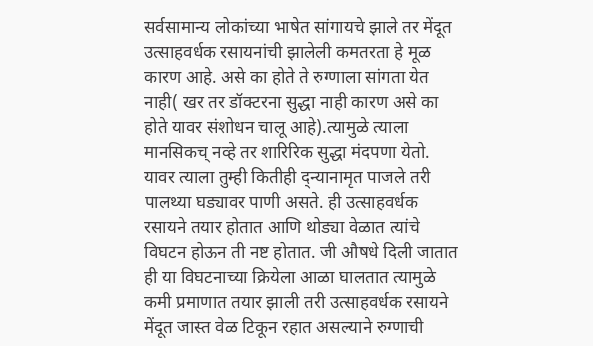सर्वसामान्य लोकांच्या भाषेत सांगायचे झाले तर मेंदूत उत्साहवर्धक रसायनांची झालेली कमतरता हे मूळ कारण आहे. असे का होते ते रुग्णाला सांगता येत नाही( खर तर डॉक्टरना सुद्धा नाही कारण असे का होते यावर संशोधन चालू आहे).त्यामुळे त्याला मानसिकच् नव्हे तर शारिरिक सुद्धा मंदपणा येतो. यावर त्याला तुम्ही कितीही द्न्यानामृत पाजले तरी पालथ्या घड्यावर पाणी असते. ही उत्साहवर्धक रसायने तयार होतात आणि थोड्या वेळात त्यांचे विघटन होऊन ती नष्ट होतात. जी औषधे दिली जातात ही या विघटनाच्या क्रियेला आळा घालतात त्यामुळे कमी प्रमाणात तयार झाली तरी उत्साहवर्धक रसायने मेंदूत जास्त वेळ टिकून रहात असल्याने रुग्णाची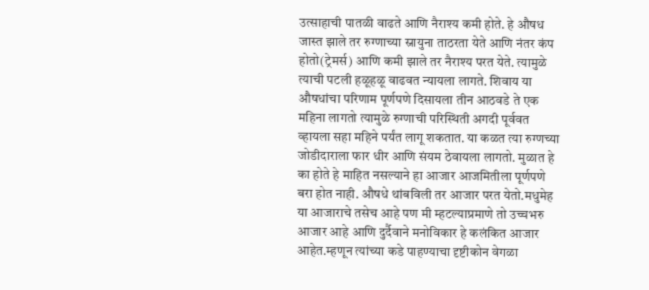उत्साहाची पातळी वाढते आणि नैराश्य कमी होते. हे औषध जास्त झाले तर रुग्णाच्या स्नायुना ताठरता येते आणि नंतर कंप होतो(ट्रेमर्स) आणि कमी झाले तर नैराश्य परत येते. त्यामुळे त्याची पटली हळूहळू वाढवत न्यायला लागते. शिवाय या औषधांचा परिणाम पूर्णपणे दिसायला तीन आठवडे ते एक महिना लागतो त्यामुळे रुग्णाची परिस्थिती अगदी पूर्ववत व्हायला सहा महिने पर्यंत लागू शकतात. या कळत त्या रुग्णच्या जोडीदाराला फार धीर आणि संयम ठेवायला लागतो. मुळात हे का होते हे माहित नसल्याने हा आजार आजमितीला पूर्णपणे बरा होत नाही. औषधे थांबविली तर आजार परत येतो.मधुमेह या आजाराचे तसेच आहे पण मी म्हटल्याप्रमाणे तो उच्चभरु आजार आहे आणि दुर्दैवाने मनोविकार हे कलंकित आजार आहेत.म्हणून त्यांच्या कडे पाहण्याचा दृष्टीकोन वेगळा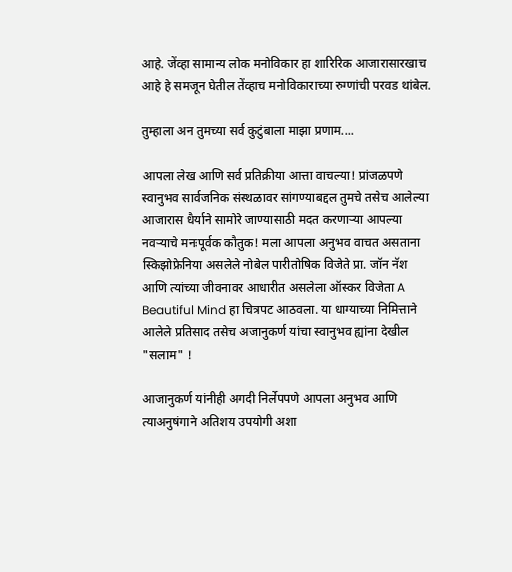आहे. जेंव्हा सामान्य लोक मनोविकार हा शारिरिक आजारासारखाच आहे हे समजून घेतील तेंव्हाच मनोविकाराच्या रुग्णांची परवड थांबेल.

तुम्हाला अन तुमच्या सर्व कुटुंबाला माझा प्रणाम....

आपला लेख आणि सर्व प्रतिक्रीया आत्ता वाचल्या! प्रांजळपणे स्वानुभव सार्वजनिक संस्थळावर सांगण्याबद्दल तुमचे तसेच आलेल्या आजारास धैर्याने सामोरे जाण्यासाठी मदत करणार्‍या आपल्या नवर्‍याचे मनःपूर्वक कौतुक! मला आपला अनुभव वाचत असताना स्किझोफ्रेनिया असलेले नोबेल पारीतोषिक विजेते प्रा. जॉन नॅश आणि त्यांच्या जीवनावर आधारीत असलेला ऑस्कर विजेता A Beautiful Mind हा चित्रपट आठवला. या धाग्याच्या निमित्ताने आलेले प्रतिसाद तसेच अजानुकर्ण यांचा स्वानुभव ह्यांना देखील "सलाम" !

आजानुकर्ण यांनीही अगदी निर्लेपपणे आपला अनुभव आणि त्याअनुषंगाने अतिशय उपयोगी अशा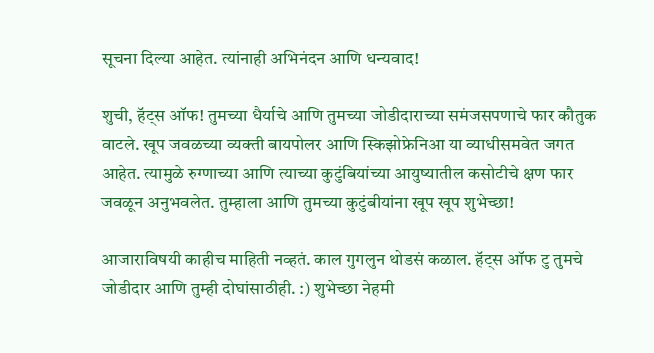सूचना दिल्या आहेत. त्यांनाही अभिनंदन आणि धन्यवाद!

शुची, हॅट्स ऑफ! तुमच्या धैर्याचे आणि तुमच्या जोडीदाराच्या समंजसपणाचे फार कौतुक वाटले. खूप जवळच्या व्यक्ती बायपोलर आणि स्किझोफ्रेनिआ या व्याधीसमवेत जगत आहेत. त्यामुळे रुग्णाच्या आणि त्याच्या कुटुंबियांच्या आयुष्यातील कसोटीचे क्षण फार जवळून अनुभवलेत. तुम्हाला आणि तुमच्या कुटुंबीयांना खूप खूप शुभेच्छा!

आजाराविषयी काहीच माहिती नव्हतं. काल गुगलुन थोडसं कळाल. हॅट्स ऑफ टु तुमचे जोडीदार आणि तुम्ही दोघांसाठीही. :) शुभेच्छा नेहमी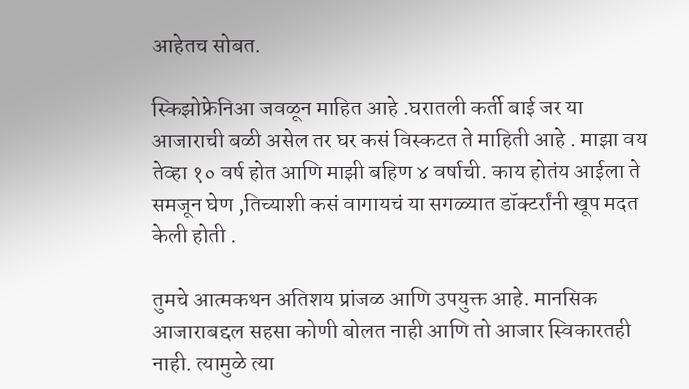आहेतच सोबत.

स्किझोफ्रेनिआ जवळून माहित आहे .घरातली कर्ती बाई जर या आजाराची बळी असेल तर घर कसं विस्कटत ते माहिती आहे . माझा वय तेव्हा १० वर्ष होत आणि माझी बहिण ४ वर्षाची. काय होतंय आईला ते समजून घेण ,तिच्याशी कसं वागायचं या सगळ्यात डॉक्टर्रांनी खूप मदत केली होती .

तुमचे आत्मकथन अतिशय प्रांजळ आणि उपयुक्त आहे. मानसिक आजाराबद्दल सहसा कोणी बोलत नाही आणि तो आजार स्विकारतही नाही. त्यामुळे त्या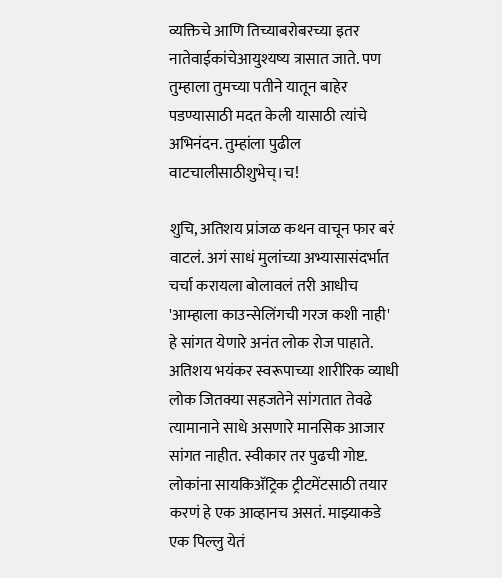व्यक्तिचे आणि तिच्याबरोबरच्या इतर नातेवाईकांचेआयुश्यष्य त्रासात जाते. पण तुम्हाला तुमच्या पतीने यातून बाहेर पडण्यासाठी मदत केली यासाठी त्यांचे अभिनंदन. तुम्हांला पुढील वाटचालीसाठीशुभेच्।च!

शुचि, अतिशय प्रांजळ कथन वाचून फार बरं वाटलं. अगं साधं मुलांच्या अभ्यासासंदर्भात चर्चा करायला बोलावलं तरी आधीच 'आम्हाला काउन्सेलिंगची गरज कशी नाही' हे सांगत येणारे अनंत लोक रोज पाहाते. अतिशय भयंकर स्वरूपाच्या शारीरिक व्याधी लोक जितक्या सहजतेने सांगतात तेवढे त्यामानाने साधे असणारे मानसिक आजार सांगत नाहीत. स्वीकार तर पुढची गोष्ट. लोकांना सायकिअ‍ॅट्रिक ट्रीटमेंटसाठी तयार करणं हे एक आव्हानच असतं. माझ्याकडे एक पिल्लु येतं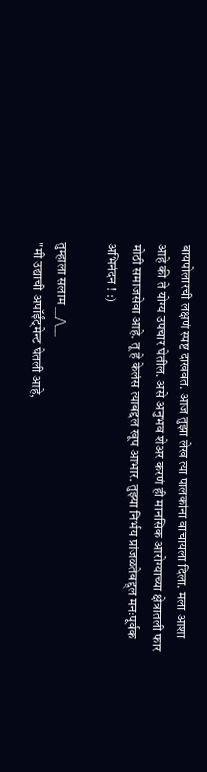बायपोलारची लक्षणं स्पष्ट दाखवत. आज तुझा लेख त्या पालकांना वाचायला दिला. मला आशा आहे की ते योग्य उपचार घेतील. असे अनुभव शेअर करणं ही मानसिक आरोग्याच्या क्षेत्रातली फार मोठी समाजसेवा आहे. तू हे केलंस त्याबद्दल खूप आभार. तुझ्या निर्भय प्रांजळतेबद्द्ल मनःपूर्वक अभिनंदन ! :)

तुम्हाला सलाम __/\__
"मी उद्याची अपॉईंट्मेन्ट घेतली आहे,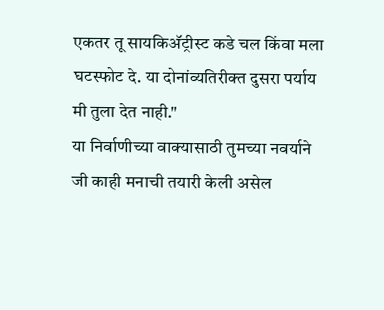एकतर तू सायकिअ‍ॅट्रीस्ट कडे चल किंवा मला घटस्फोट दे. या दोनांव्यतिरीक्त दुसरा पर्याय मी तुला देत नाही."
या निर्वाणीच्या वाक्यासाठी तुमच्या नवर्याने जी काही मनाची तयारी केली असेल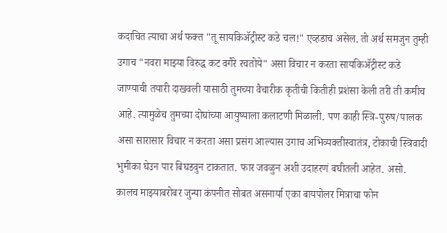कदाचित त्याचा अर्थ फक्त "तू सायकिअ‍ॅट्रीस्ट कडे चल!" एव्हडाच असेल. तो अर्थ समजुन तुम्ही उगाच "नवरा माझ्या विरुद्ध कट वगैरे रचतोये" असा विचार न करता सायकिअ‍ॅट्रीस्ट कडे जाण्याची तयारी दाखवली यासाठी तुमच्या वैचारीक कृतीची कितीही प्रशंसा केली तरी ती कमीच आहे. त्यामुळेच तुमच्या दोघांच्या आयुष्याला कलाटणी मिळाली. पण काही स्त्रि-पुरुष/पालक असा सारासार विचार न करता असा प्रसंग आल्यास उगाच अभिव्यक्तीस्वातंत्र, टोकाची स्त्रिवादी भुमीका घेउन पार बिघडवुन टाकतात. फार जवळुन अशी उदाहरणं बघीतली आहेत. असो. कालच माझ्याबरोबर जुन्या कंपनीत सोबत असनार्या एका बायपोलर मित्राचा फोन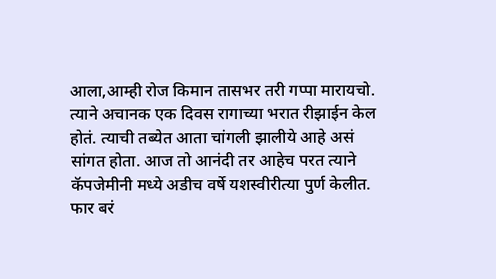आला,आम्ही रोज किमान तासभर तरी गप्पा मारायचो. त्याने अचानक एक दिवस रागाच्या भरात रीझाईन केल होतं. त्याची तब्येत आता चांगली झालीये आहे असं सांगत होता. आज तो आनंदी तर आहेच परत त्याने कॅपजेमीनी मध्ये अडीच वर्षे यशस्वीरीत्या पुर्ण केलीत. फार बरं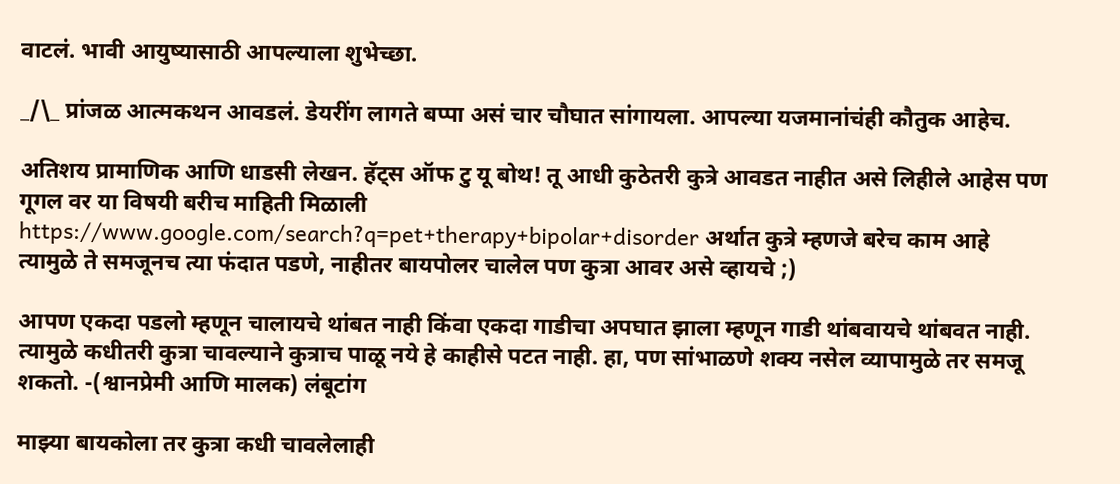वाटलं. भावी आयुष्यासाठी आपल्याला शुभेच्छा.

_/\_ प्रांजळ आत्मकथन आवडलं. डेयरींग लागते बप्पा असं चार चौघात सांगायला. आपल्या यजमानांचंही कौतुक आहेच.

अतिशय प्रामाणिक आणि धाडसी लेखन. हॅट्स ऑफ टु यू बोथ! तू आधी कुठेतरी कुत्रे आवडत नाहीत असे लिहीले आहेस पण गूगल वर या विषयी बरीच माहिती मिळाली https://www.google.com/search?q=pet+therapy+bipolar+disorder अर्थात कुत्रे म्हणजे बरेच काम आहे त्यामुळे ते समजूनच त्या फंदात पडणे, नाहीतर बायपोलर चालेल पण कुत्रा आवर असे व्हायचे ;)

आपण एकदा पडलो म्हणून चालायचे थांबत नाही किंवा एकदा गाडीचा अपघात झाला म्हणून गाडी थांबवायचे थांबवत नाही. त्यामुळे कधीतरी कुत्रा चावल्याने कुत्राच पाळू नये हे काहीसे पटत नाही. हा, पण सांभाळणे शक्य नसेल व्यापामुळे तर समजू शकतो. -(श्वानप्रेमी आणि मालक) लंबूटांग

माझ्या बायकोला तर कुत्रा कधी चावलेलाही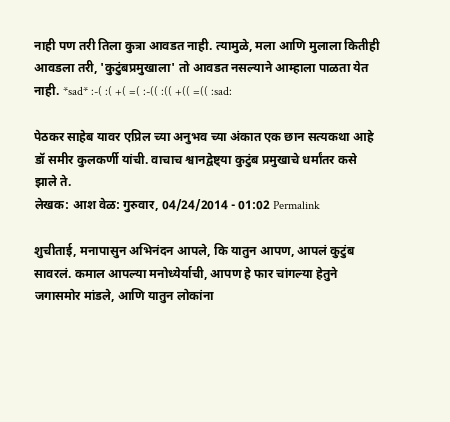नाही पण तरी तिला कुत्रा आवडत नाही. त्यामुळे, मला आणि मुलाला कितीही आवडला तरी, 'कुटुंबप्रमुखाला' तो आवडत नसल्याने आम्हाला पाळता येत नाही. *sad* :-( :( +( =( :-(( :(( +(( =(( :sad:

पेठकर साहेब यावर एप्रिल च्या अनुभव च्या अंकात एक छान सत्यकथा आहे डॉ समीर कुलकर्णी यांची. वाचाच श्वानद्वेष्ट्या कुटुंब प्रमुखाचे धर्मांतर कसे झाले ते.
लेखक: आश वेळ: गुरुवार, 04/24/2014 - 01:02 Permalink

शुचीताई, मनापासुन अभिनंदन आपले, कि यातुन आपण, आपलं कुटुंब सावरलं. कमाल आपल्या मनोध्येर्याची, आपण हे फार चांगल्या हेतुने जगासमोर मांडले, आणि यातुन लोकांना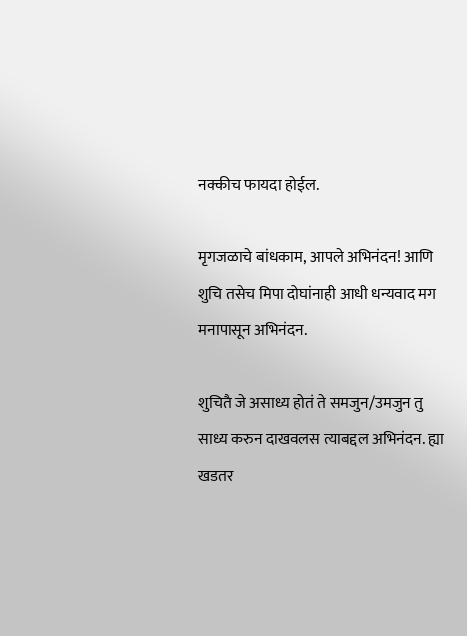नक्कीच फायदा होईल.

मृगजळाचे बांधकाम, आपले अभिनंदन! आणि शुचि तसेच मिपा दोघांनाही आधी धन्यवाद मग मनापासून अभिनंदन.

शुचितै जे असाध्य होतं ते समजुन/उमजुन तु साध्य करुन दाखवलस त्याबद्दल अभिनंदन. ह्या खडतर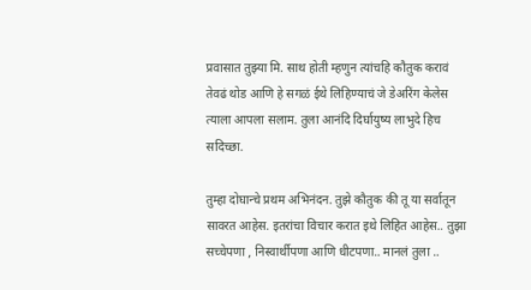प्रवासात तुझ्या मि. साथ होती म्हणुन त्यांचहि कौतुक करावं तेवढं थोड आणि हे सगळं ईथे लिहिण्याचं जे डेअरिंग केलेस त्याला आपला सलाम. तुला आनंदि दिर्घायुष्य लाभुदे हिच सदिच्छा.

तुम्हा दोघान्चे प्रथम अभिनंदन. तुझे कौतुक की तू या सर्वातून सावरत आहेस. इतरांचा विचार करात इथे लिहित आहेस.. तुझा सच्चेपणा , निस्वार्थीपणा आणि धीटपणा.. मानलं तुला ..